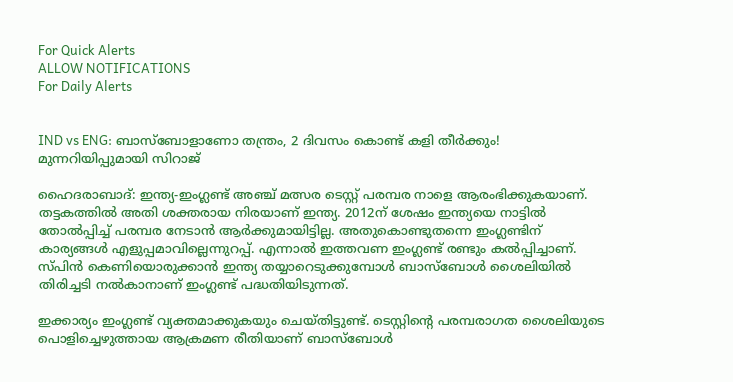For Quick Alerts
ALLOW NOTIFICATIONS
For Daily Alerts


IND vs ENG: ബാസ്‌ബോളാണോ തന്ത്രം, 2 ദിവസം കൊണ്ട് കളി തീര്‍ക്കും! മുന്നറിയിപ്പുമായി സിറാജ്

ഹൈദരാബാദ്: ഇന്ത്യ-ഇംഗ്ലണ്ട് അഞ്ച് മത്സര ടെസ്റ്റ് പരമ്പര നാളെ ആരംഭിക്കുകയാണ്. തട്ടകത്തില്‍ അതി ശക്തരായ നിരയാണ് ഇന്ത്യ. 2012ന് ശേഷം ഇന്ത്യയെ നാട്ടില്‍ തോല്‍പ്പിച്ച് പരമ്പര നേടാന്‍ ആര്‍ക്കുമായിട്ടില്ല. അതുകൊണ്ടുതന്നെ ഇംഗ്ലണ്ടിന് കാര്യങ്ങള്‍ എളുപ്പമാവില്ലെന്നുറപ്പ്. എന്നാല്‍ ഇത്തവണ ഇംഗ്ലണ്ട് രണ്ടും കല്‍പ്പിച്ചാണ്. സ്പിന്‍ കെണിയൊരുക്കാന്‍ ഇന്ത്യ തയ്യാറെടുക്കുമ്പോള്‍ ബാസ്‌ബോള്‍ ശൈലിയില്‍ തിരിച്ചടി നല്‍കാനാണ് ഇംഗ്ലണ്ട് പദ്ധതിയിടുന്നത്.

ഇക്കാര്യം ഇംഗ്ലണ്ട് വ്യക്തമാക്കുകയും ചെയ്തിട്ടുണ്ട്. ടെസ്റ്റിന്റെ പരമ്പരാഗത ശൈലിയുടെ പൊളിച്ചെഴുത്തായ ആക്രമണ രീതിയാണ് ബാസ്‌ബോള്‍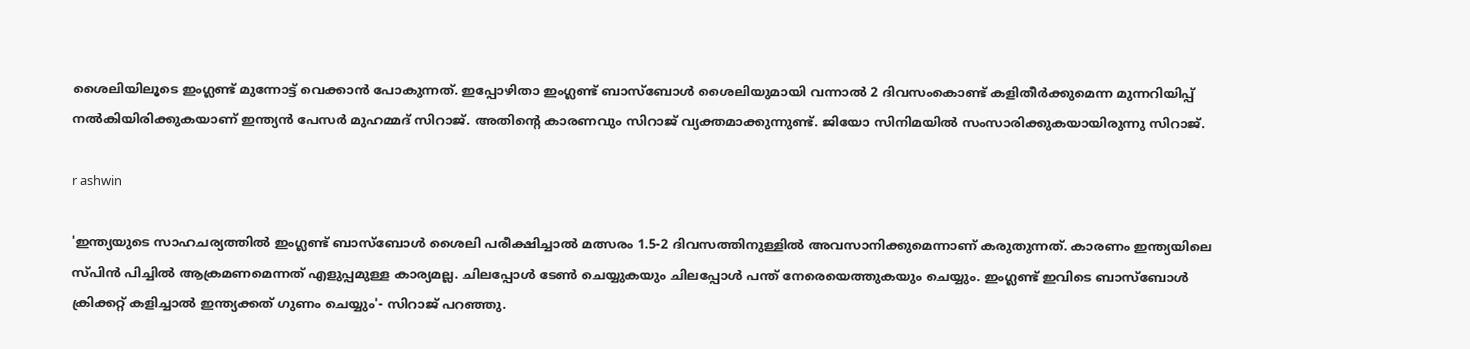ശൈലിയിലൂടെ ഇംഗ്ലണ്ട് മുന്നോട്ട് വെക്കാന്‍ പോകുന്നത്. ഇപ്പോഴിതാ ഇംഗ്ലണ്ട് ബാസ്‌ബോള്‍ ശൈലിയുമായി വന്നാല്‍ 2 ദിവസംകൊണ്ട് കളിതീര്‍ക്കുമെന്ന മുന്നറിയിപ്പ് നല്‍കിയിരിക്കുകയാണ് ഇന്ത്യന്‍ പേസര്‍ മുഹമ്മദ് സിറാജ്. അതിന്റെ കാരണവും സിറാജ് വ്യക്തമാക്കുന്നുണ്ട്. ജിയോ സിനിമയില്‍ സംസാരിക്കുകയായിരുന്നു സിറാജ്.

r ashwin

'ഇന്ത്യയുടെ സാഹചര്യത്തില്‍ ഇംഗ്ലണ്ട് ബാസ്‌ബോള്‍ ശൈലി പരീക്ഷിച്ചാല്‍ മത്സരം 1.5-2 ദിവസത്തിനുള്ളില്‍ അവസാനിക്കുമെന്നാണ് കരുതുന്നത്. കാരണം ഇന്ത്യയിലെ സ്പിന്‍ പിച്ചില്‍ ആക്രമണമെന്നത് എളുപ്പമുള്ള കാര്യമല്ല. ചിലപ്പോള്‍ ടേണ്‍ ചെയ്യുകയും ചിലപ്പോള്‍ പന്ത് നേരെയെത്തുകയും ചെയ്യും. ഇംഗ്ലണ്ട് ഇവിടെ ബാസ്‌ബോള്‍ ക്രിക്കറ്റ് കളിച്ചാല്‍ ഇന്ത്യക്കത് ഗുണം ചെയ്യും'- സിറാജ് പറഞ്ഞു.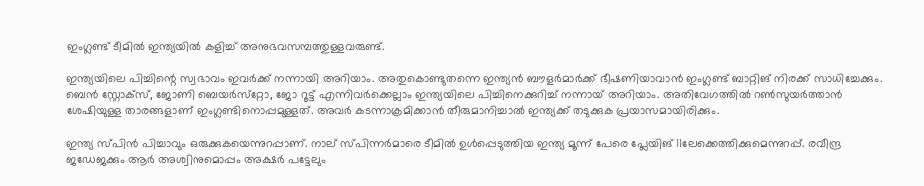ഇംഗ്ലണ്ട് ടീമില്‍ ഇന്ത്യയില്‍ കളിച്ച് അനുഭവസമ്പത്തുള്ളവരുണ്ട്.

ഇന്ത്യയിലെ പിച്ചിന്റെ സ്വഭാവം ഇവര്‍ക്ക് നന്നായി അറിയാം. അതുകൊണ്ടുതന്നെ ഇന്ത്യന്‍ ബൗളര്‍മാര്‍ക്ക് ഭീഷണിയാവാന്‍ ഇംഗ്ലണ്ട് ബാറ്റിങ് നിരക്ക് സാധിച്ചേക്കും. ബെന്‍ സ്റ്റോക്‌സ്, ജോണി ബെയര്‍സ്‌റ്റോ, ജോ റൂട്ട് എന്നിവര്‍ക്കെല്ലാം ഇന്ത്യയിലെ പിച്ചിനെക്കുറിച്ച് നന്നായ് അറിയാം. അതിവേഗത്തില്‍ റണ്‍സുയര്‍ത്താന്‍ ശേഷിയുള്ള താരങ്ങളാണ് ഇംഗ്ലണ്ടിനൊപ്പമുള്ളത്. അവര്‍ കടന്നാക്രമിക്കാന്‍ തീരുമാനിച്ചാല്‍ ഇന്ത്യക്ക് തടുക്കുക പ്രയാസമായിരിക്കും.

ഇന്ത്യ സ്പിന്‍ പിച്ചാവും ഒരുക്കുകയെന്നുറപ്പാണ്. നാല് സ്പിന്നര്‍മാരെ ടീമില്‍ ഉള്‍പ്പെടുത്തിയ ഇന്ത്യ മൂന്ന് പേരെ പ്ലേയിങ് 11ലേക്കെത്തിക്കുമെന്നുറപ്പ്. രവീന്ദ്ര ജഡേജക്കും ആര്‍ അശ്വിനുമൊപ്പം അക്ഷര്‍ പട്ടേലും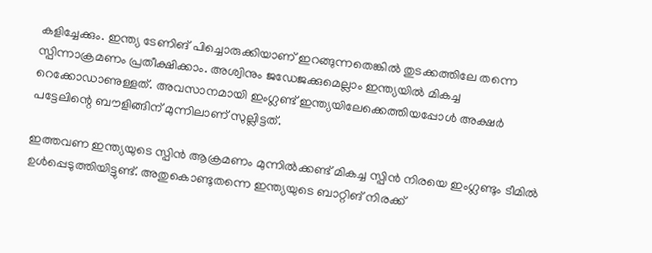കളിച്ചേക്കും. ഇന്ത്യ ടേണിങ് പിച്ചൊരുക്കിയാണ് ഇറങ്ങുന്നതെങ്കില്‍ തുടക്കത്തിലേ തന്നെ സ്പിന്നാക്രമണം പ്രതീക്ഷിക്കാം. അശ്വിനും ജഡേജക്കുമെല്ലാം ഇന്ത്യയില്‍ മികച്ച റെക്കോഡാണുള്ളത്. അവസാനമായി ഇംഗ്ലണ്ട് ഇന്ത്യയിലേക്കെത്തിയപ്പോള്‍ അക്ഷര്‍ പട്ടേലിന്റെ ബൗളിങ്ങിന് മുന്നിലാണ് സുല്ലിട്ടത്.

ഇത്തവണ ഇന്ത്യയുടെ സ്പിന്‍ ആക്രമണം മുന്നില്‍ക്കണ്ട് മികച്ച സ്പിന്‍ നിരയെ ഇംഗ്ലണ്ടും ടീമില്‍ ഉള്‍പ്പെടുത്തിയിട്ടുണ്ട്. അതുകൊണ്ടുതന്നെ ഇന്ത്യയുടെ ബാറ്റിങ് നിരക്ക്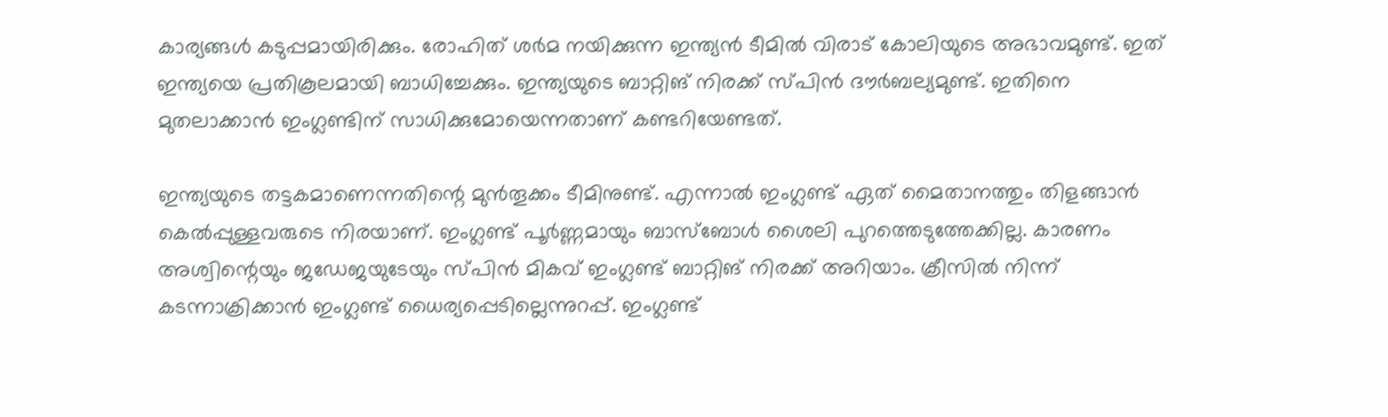കാര്യങ്ങള്‍ കടുപ്പമായിരിക്കും. രോഹിത് ശര്‍മ നയിക്കുന്ന ഇന്ത്യന്‍ ടീമില്‍ വിരാട് കോലിയുടെ അഭാവമുണ്ട്. ഇത് ഇന്ത്യയെ പ്രതികൂലമായി ബാധിച്ചേക്കും. ഇന്ത്യയുടെ ബാറ്റിങ് നിരക്ക് സ്പിന്‍ ദൗര്‍ബല്യമുണ്ട്. ഇതിനെ മുതലാക്കാന്‍ ഇംഗ്ലണ്ടിന് സാധിക്കുമോയെന്നതാണ് കണ്ടറിയേണ്ടത്.

ഇന്ത്യയുടെ തട്ടകമാണെന്നതിന്റെ മുന്‍തൂക്കം ടീമിനുണ്ട്. എന്നാല്‍ ഇംഗ്ലണ്ട് ഏത് മൈതാനത്തും തിളങ്ങാന്‍ കെല്‍പ്പുള്ളവരുടെ നിരയാണ്. ഇംഗ്ലണ്ട് പൂര്‍ണ്ണമായും ബാസ്‌ബോള്‍ ശൈലി പുറത്തെടുത്തേക്കില്ല. കാരണം അശ്വിന്റെയും ജഡേജയുടേയും സ്പിന്‍ മികവ് ഇംഗ്ലണ്ട് ബാറ്റിങ് നിരക്ക് അറിയാം. ക്രീസില്‍ നിന്ന് കടന്നാക്രിക്കാന്‍ ഇംഗ്ലണ്ട് ധൈര്യപ്പെടില്ലെന്നുറപ്പ്. ഇംഗ്ലണ്ട്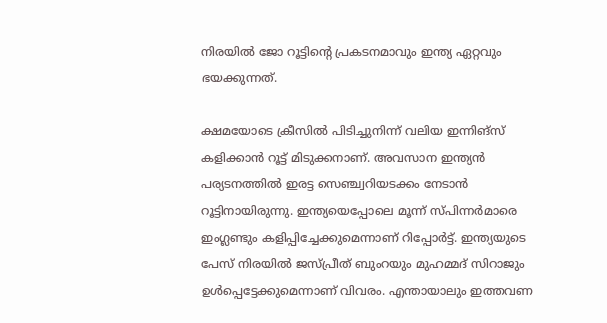നിരയില്‍ ജോ റൂട്ടിന്റെ പ്രകടനമാവും ഇന്ത്യ ഏറ്റവും ഭയക്കുന്നത്.

ക്ഷമയോടെ ക്രീസില്‍ പിടിച്ചുനിന്ന് വലിയ ഇന്നിങ്‌സ് കളിക്കാന്‍ റൂട്ട് മിടുക്കനാണ്. അവസാന ഇന്ത്യന്‍ പര്യടനത്തില്‍ ഇരട്ട സെഞ്ച്വറിയടക്കം നേടാന്‍ റൂട്ടിനായിരുന്നു. ഇന്ത്യയെപ്പോലെ മൂന്ന് സ്പിന്നര്‍മാരെ ഇംഗ്ലണ്ടും കളിപ്പിച്ചേക്കുമെന്നാണ് റിപ്പോര്‍ട്ട്. ഇന്ത്യയുടെ പേസ് നിരയില്‍ ജസ്പ്രീത് ബുംറയും മുഹമ്മദ് സിറാജും ഉള്‍പ്പെട്ടേക്കുമെന്നാണ് വിവരം. എന്തായാലും ഇത്തവണ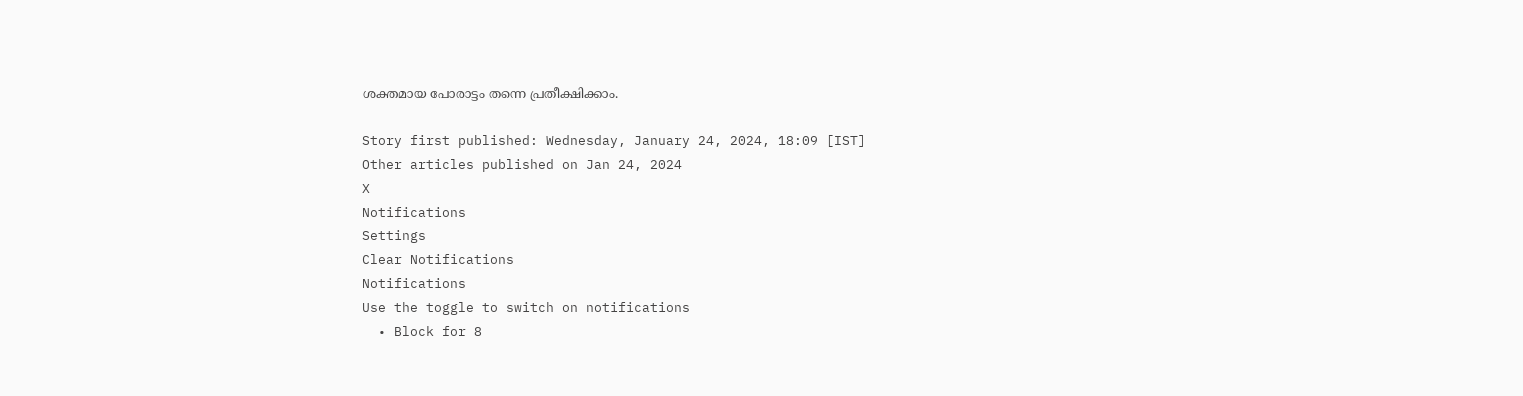ശക്തമായ പോരാട്ടം തന്നെ പ്രതീക്ഷിക്കാം.

Story first published: Wednesday, January 24, 2024, 18:09 [IST]
Other articles published on Jan 24, 2024
X
Notifications
Settings
Clear Notifications
Notifications
Use the toggle to switch on notifications
  • Block for 8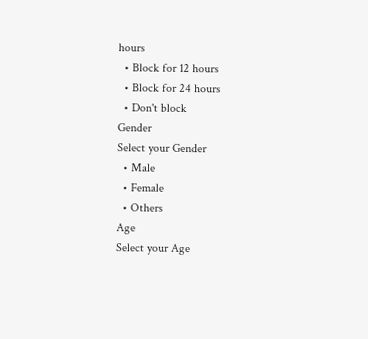hours
  • Block for 12 hours
  • Block for 24 hours
  • Don't block
Gender
Select your Gender
  • Male
  • Female
  • Others
Age
Select your Age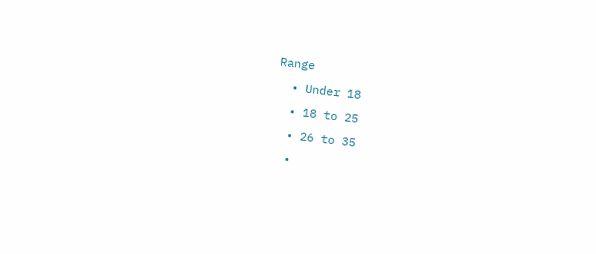Range
  • Under 18
  • 18 to 25
  • 26 to 35
  •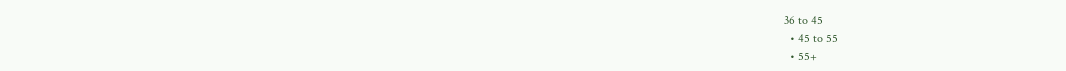36 to 45
  • 45 to 55
  • 55+